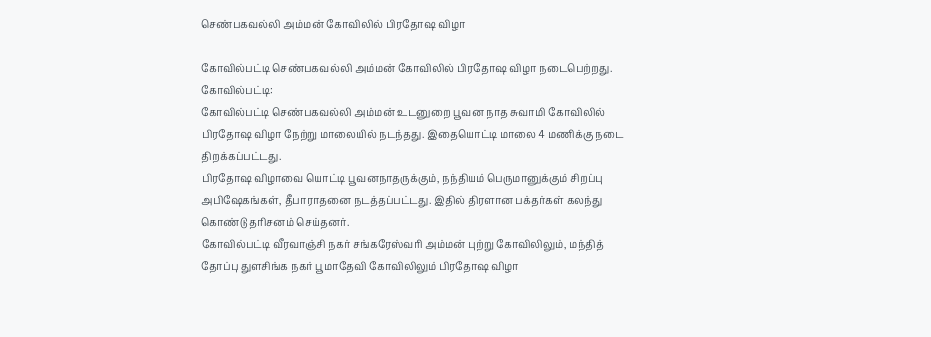செண்பகவல்லி அம்மன் கோவிலில் பிரதோஷ விழா

கோவில்பட்டி செண்பகவல்லி அம்மன் கோவிலில் பிரதோஷ விழா நடைபெற்றது.
கோவில்பட்டி:
கோவில்பட்டி செண்பகவல்லி அம்மன் உடனுறை பூவன நாத சுவாமி கோவிலில் பிரதோஷ விழா நேற்று மாலையில் நடந்தது. இதையொட்டி மாலை 4 மணிக்கு நடை திறக்கப்பட்டது.
பிரதோஷ விழாவை யொட்டி பூவனநாதருக்கும், நந்தியம் பெருமானுக்கும் சிறப்பு அபிஷேகங்கள், தீபாராதனை நடத்தப்பட்டது. இதில் திரளான பக்தர்கள் கலந்து கொண்டு தரிசனம் செய்தனர்.
கோவில்பட்டி வீரவாஞ்சி நகர் சங்கரேஸ்வரி அம்மன் புற்று கோவிலிலும், மந்தித் தோப்பு துளசிங்க நகர் பூமாதேவி கோவிலிலும் பிரதோஷ விழா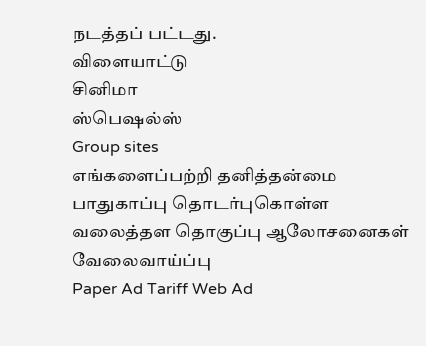நடத்தப் பட்டது.
விளையாட்டு
சினிமா
ஸ்பெஷல்ஸ்
Group sites
எங்களைப்பற்றி தனித்தன்மை பாதுகாப்பு தொடர்புகொள்ள வலைத்தள தொகுப்பு ஆலோசனைகள் வேலைவாய்ப்பு
Paper Ad Tariff Web Ad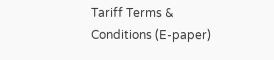Tariff Terms & Conditions (E-paper)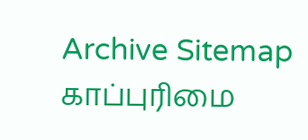Archive Sitemap
காப்புரிமை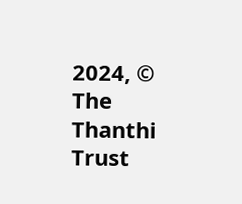2024, © The Thanthi Trust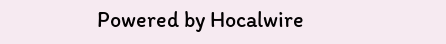Powered by Hocalwire